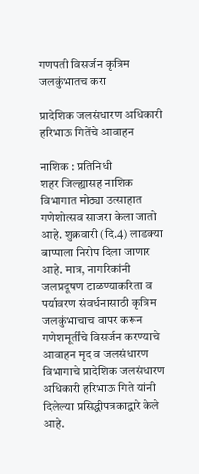गणपती विसर्जन कृत्रिम जलकुंभातच करा

प्रादेशिक जलसंधारण अधिकारी हरिभाऊ गितेंचे आवाहन

नाशिक : प्रतिनिधी
शहर जिल्ह्यासह नाशिक विभागात मोठ्या उत्साहात गणेशोत्सव साजरा केला जातो आहे. शुक्रवारी (दि.4) लाडक्या बाप्पाला निरोप दिला जाणार आहे. मात्र, नागरिकांनी जलप्रदूषण टाळण्याकरिता व पर्यावरण संवर्धनासाठी कृत्रिम जलकुंभाचाच वापर करून गणेशमूर्तींचे विसर्जन करण्याचे आवाहन मृद व जलसंधारण विभागाचे प्रादेशिक जलसंधारण अधिकारी हरिभाऊ गिते यांनी दिलेल्या प्रसिद्धीपत्रकाद्वारे केले आहे.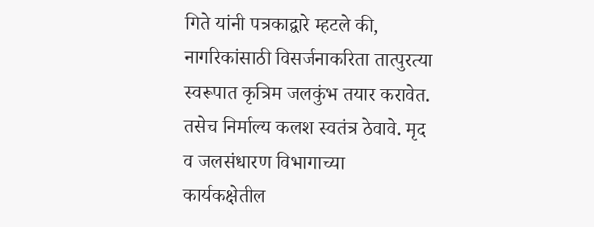गिते यांनी पत्रकाद्वारे म्हटले की, नागरिकांसाठी विसर्जनाकरिता तात्पुरत्या स्वरूपात कृत्रिम जलकुंभ तयार करावेत. तसेच निर्माल्य कलश स्वतंत्र ठेवावे. मृद व जलसंधारण विभागाच्या कार्यकक्षेतील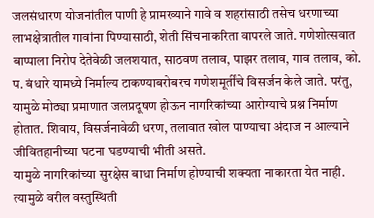जलसंधारण योजनांतील पाणी हे प्रामख्याने गावे व शहरांसाठी तसेच धरणाच्या लाभक्षेत्रातील गावांना पिण्यासाठी, शेती सिंचनाकरिता वापरले जाते. गणेशोत्सवात बाप्पाला निरोप देतेवेळी जलशयात, साठवण तलाव, पाझर तलाव, गाव तलाव, को. प. बंधारे यामध्ये निर्माल्य टाकण्याबरोबरच गणेशमूर्तींचे विसर्जन केले जाते. परंतु, यामुळे मोठ्या प्रमाणात जलप्रदूषण होऊन नागरिकांच्या आरोग्याचे प्रश्न निर्माण होतात. शिवाय, विसर्जनावेळी धरण, तलावात खोल पाण्याचा अंदाज न आल्याने जीवितहानीच्या घटना घडण्याची भीती असते.
यामुळे नागरिकांच्या सुरक्षेस बाधा निर्माण होण्याची शक्यता नाकारता येत नाही. त्यामुळे वरील वस्तुस्थिती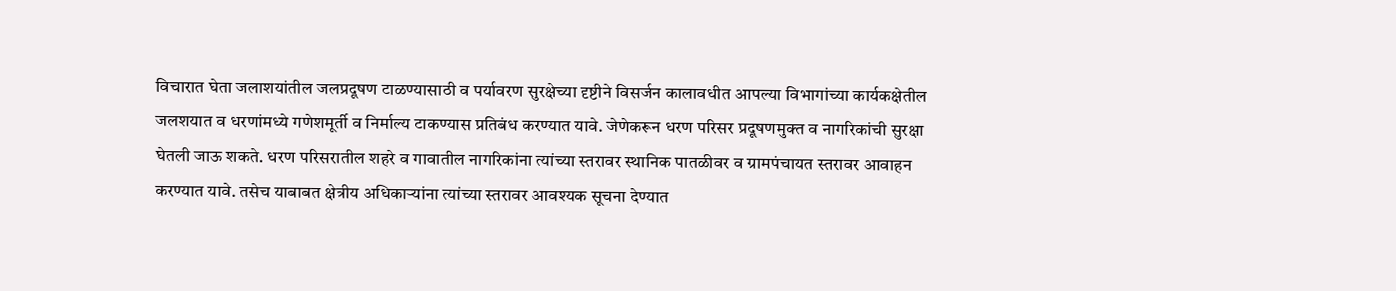विचारात घेता जलाशयांतील जलप्रदूषण टाळण्यासाठी व पर्यावरण सुरक्षेच्या दृष्टीने विसर्जन कालावधीत आपल्या विभागांच्या कार्यकक्षेतील जलशयात व धरणांमध्ये गणेशमूर्ती व निर्माल्य टाकण्यास प्रतिबंध करण्यात यावे. जेणेकरून धरण परिसर प्रदूषणमुक्त व नागरिकांची सुरक्षा घेतली जाऊ शकते. धरण परिसरातील शहरे व गावातील नागरिकांना त्यांच्या स्तरावर स्थानिक पातळीवर व ग्रामपंचायत स्तरावर आवाहन करण्यात यावे. तसेच याबाबत क्षेत्रीय अधिकार्‍यांना त्यांच्या स्तरावर आवश्यक सूचना देण्यात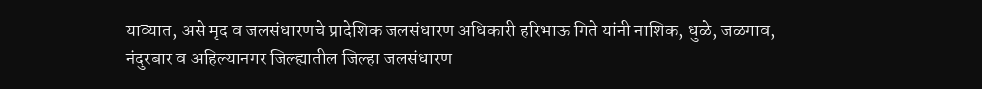याव्यात, असे मृद व जलसंधारणचे प्रादेशिक जलसंधारण अधिकारी हरिभाऊ गिते यांनी नाशिक, धुळे, जळगाव, नंदुरबार व अहिल्यानगर जिल्ह्यातील जिल्हा जलसंधारण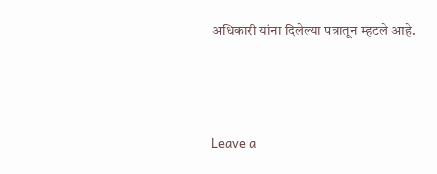अधिकारी यांना दिलेल्या पत्रातून म्हटले आहे.



Leave a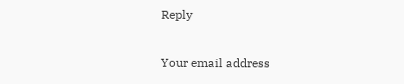Reply

Your email address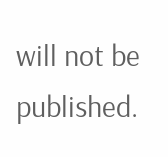will not be published.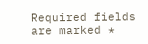Required fields are marked *